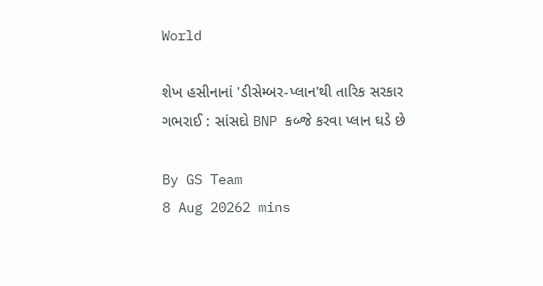World

શેખ હસીનાનાં 'ડીસેમ્બર-પ્લાન'થી તારિક સરકાર ગભરાઈ : સાંસદો BNP કબ્જે કરવા પ્લાન ઘડે છે

By GS Team
8 Aug 20262 mins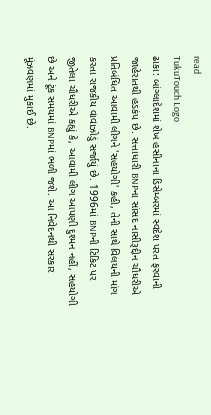read
TukuTouch Logo
ઢાકા: બાંગ્લાદેશમાં શેખ હસીનાના ડિસેમ્બરમાં સ્વદેશ પરત ફરવાની જાહેરાતથી હડકંપ છે. સત્તાધારી BNPના સાંસદ નાસીરૂદ્દીન ચૌધરીએ પ્રતિબંધિત આવામી લીગને 'સહયોગી' કહી, તેની સાથે વિલયની માંગ કરતા રાજકીય વાવાઝોડું સર્જાયું છે. 1996માં BNPની ટિકિટ પર જીતેલા ચૌધરીએ કહ્યું કે, આવામી લીગ આપણી દુશ્મન નહીં, સહયોગી છે અને ટૂંક સમયમાં BNPમાં ભળી જશે. આ નિવેદનથી સરકાર મૂંઝવણમાં મુકાઈ છે.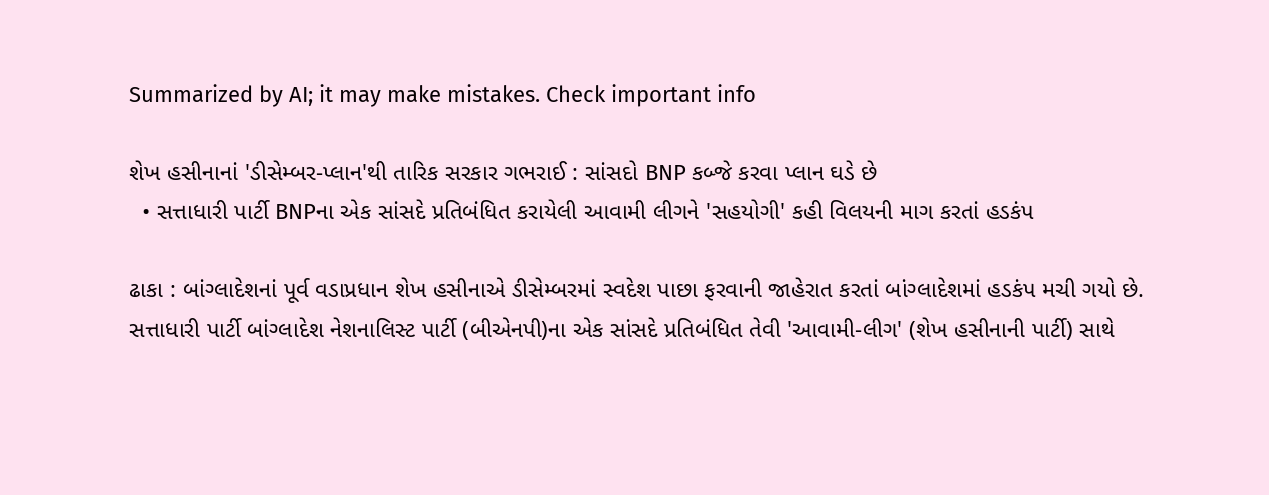Summarized by AI; it may make mistakes. Check important info

શેખ હસીનાનાં 'ડીસેમ્બર-પ્લાન'થી તારિક સરકાર ગભરાઈ : સાંસદો BNP કબ્જે કરવા પ્લાન ઘડે છે
  • સત્તાધારી પાર્ટી BNPના એક સાંસદે પ્રતિબંધિત કરાયેલી આવામી લીગને 'સહયોગી' કહી વિલયની માગ કરતાં હડકંપ

ઢાકા : બાંગ્લાદેશનાં પૂર્વ વડાપ્રધાન શેખ હસીનાએ ડીસેમ્બરમાં સ્વદેશ પાછા ફરવાની જાહેરાત કરતાં બાંગ્લાદેશમાં હડકંપ મચી ગયો છે. સત્તાધારી પાર્ટી બાંગ્લાદેશ નેશનાલિસ્ટ પાર્ટી (બીએનપી)ના એક સાંસદે પ્રતિબંધિત તેવી 'આવામી-લીગ' (શેખ હસીનાની પાર્ટી) સાથે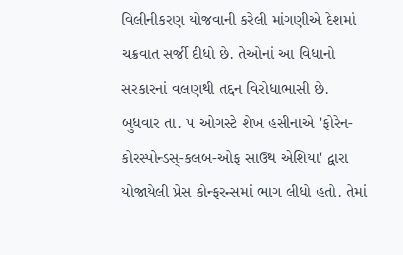વિલીનીકરણ યોજવાની કરેલી માંગણીએ દેશમાં ચક્રવાત સર્જી દીધો છે. તેઓનાં આ વિધાનો સરકારનાં વલણથી તદ્દન વિરોધાભાસી છે.
બુધવાર તા. ૫ ઓગસ્ટે શેખ હસીનાએ 'ફોરેન-કોરસ્પોન્ડસ્-કલબ-ઓફ સાઉથ એશિયા' દ્વારા યોજાયેલી પ્રેસ કોન્ફરન્સમાં ભાગ લીધો હતો. તેમાં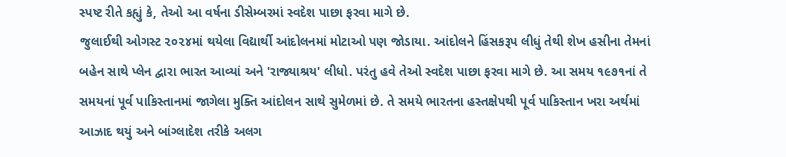સ્પષ્ટ રીતે કહ્યું કે, તેઓ આ વર્ષના ડીસેમ્બરમાં સ્વદેશ પાછા ફરવા માગે છે.
જુલાઈથી ઓગસ્ટ ૨૦૨૪માં થયેલા વિદ્યાર્થી આંદોલનમાં મોટાઓ પણ જોડાયા. આંદોલને હિંસકરૂપ લીધું તેથી શેખ હસીના તેમનાં બહેન સાથે પ્લેન દ્વારા ભારત આવ્યાં અને 'રાજ્યાશ્રય' લીધો. પરંતુ હવે તેઓ સ્વદેશ પાછા ફરવા માગે છે. આ સમય ૧૯૭૧નાં તે સમયનાં પૂર્વ પાકિસ્તાનમાં જાગેલા મુક્તિ આંદોલન સાથે સુમેળમાં છે. તે સમયે ભારતના હસ્તક્ષેપથી પૂર્વ પાકિસ્તાન ખરા અર્થમાં આઝાદ થયું અને બાંગ્લાદેશ તરીકે અલગ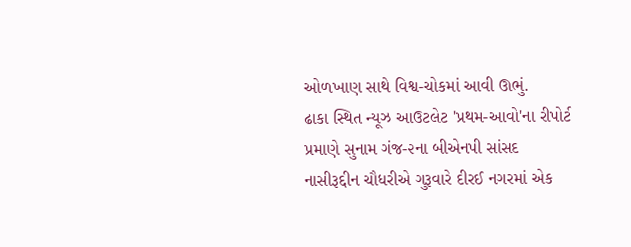ઓળખાણ સાથે વિશ્વ-ચોકમાં આવી ઊભું.
ઢાકા સ્થિત ન્યૂઝ આઉટલેટ 'પ્રથમ-આવો'ના રીપોર્ટ પ્રમાણે સુનામ ગંજ-૨ના બીએનપી સાંસદ નાસીરૂદ્દીન ચૌધરીએ ગુરૂવારે દીરઈ નગરમાં એક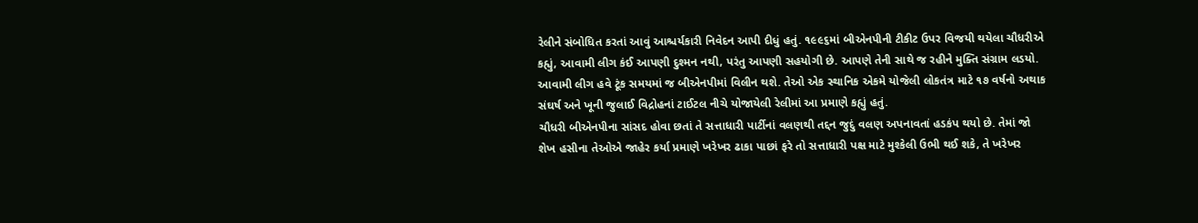રેલીને સંબોધિત કરતાં આવું આશ્ચર્યકારી નિવેદન આપી દીધું હતું. ૧૯૯૬માં બીએનપીની ટીકીટ ઉપર વિજયી થયેલા ચૌધરીએ કહ્યું, આવામી લીગ કંઈ આપણી દુશ્મન નથી, પરંતુ આપણી સહયોગી છે. આપણે તેની સાથે જ રહીને મુક્તિ સંગ્રામ લડયો. આવામી લીગ હવે ટૂંક સમયમાં જ બીએનપીમાં વિલીન થશે. તેઓ એક સ્થાનિક એકમે યોજેલી લોકતંત્ર માટે ૧૭ વર્ષનો અથાક સંઘર્ષ અને ખૂની જુલાઈ વિદ્રોહનાં ટાઈટલ નીચે યોજાયેલી રેલીમાં આ પ્રમાણે કહ્યું હતું.
ચૌધરી બીએનપીના સાંસદ હોવા છતાં તે સત્તાધારી પાર્ટીનાં વલણથી તદ્દન જુદું વલણ અપનાવતાં હડકંપ થયો છે. તેમાં જો શેખ હસીના તેઓએ જાહેર કર્યા પ્રમાણે ખરેખર ઢાકા પાછાં ફરે તો સત્તાધારી પક્ષ માટે મુશ્કેલી ઉભી થઈ શકે, તે ખરેખર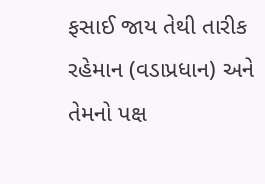ફસાઈ જાય તેથી તારીક રહેમાન (વડાપ્રધાન) અને તેમનો પક્ષ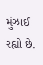મુંઝાઈ રહ્યો છે.